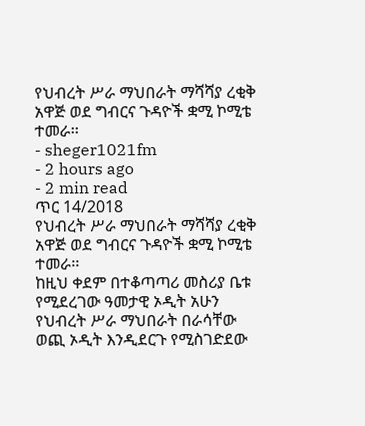የህብረት ሥራ ማህበራት ማሻሻያ ረቂቅ አዋጅ ወደ ግብርና ጉዳዮች ቋሚ ኮሚቴ ተመራ፡፡
- sheger1021fm
- 2 hours ago
- 2 min read
ጥር 14/2018
የህብረት ሥራ ማህበራት ማሻሻያ ረቂቅ አዋጅ ወደ ግብርና ጉዳዮች ቋሚ ኮሚቴ ተመራ፡፡
ከዚህ ቀደም በተቆጣጣሪ መስሪያ ቤቱ የሚደረገው ዓመታዊ ኦዲት አሁን የህብረት ሥራ ማህበራት በራሳቸው ወጪ ኦዲት እንዲደርጉ የሚስገድደው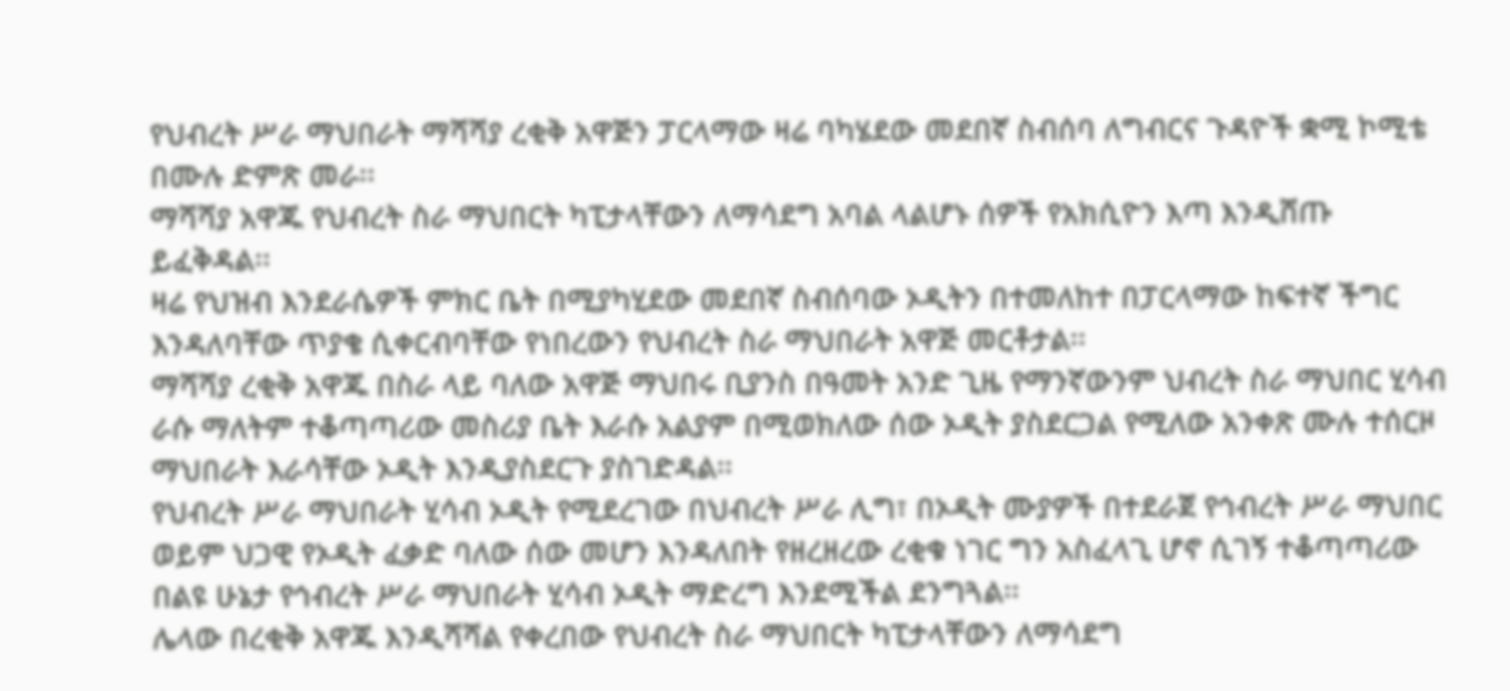የህብረት ሥራ ማህበራት ማሻሻያ ረቂቅ አዋጅን ፓርላማው ዛሬ ባካሄደው መደበኛ ስብሰባ ለግብርና ጉዳዮች ቋሚ ኮሚቴ በሙሉ ድምጽ መራ፡፡
ማሻሻያ አዋጁ የህብረት ስራ ማህበርት ካፒታላቸውን ለማሳደግ አባል ላልሆኑ ሰዎች የአክሲዮን እጣ እንዲሸጡ ይፈቅዳል፡፡
ዛሬ የህዝብ እንደራሴዎች ምክር ቤት በሚያካሂደው መደበኛ ስብሰባው ኦዲትን በተመለከተ በፓርላማው ከፍተኛ ችግር እንዳለባቸው ጥያቄ ሲቀርብባቸው የነበረውን የህብረት ስራ ማህበራት አዋጅ መርቶታል፡፡
ማሻሻያ ረቂቅ አዋጁ በስራ ላይ ባለው አዋጅ ማህበሩ ቢያንስ በዓመት አንድ ጊዜ የማንኛውንም ህብረት ስራ ማህበር ሂሳብ ራሱ ማለትም ተቆጣጣሪው መስሪያ ቤት እራሱ አልያም በሚወክለው ሰው ኦዲት ያስደርጋል የሚለው አንቀጽ ሙሉ ተሰርዞ ማህበራት እራሳቸው ኦዲት እንዲያስደርጉ ያስገድዳል፡፡
የህብረት ሥራ ማህበራት ሂሳብ ኦዲት የሚደረገው በህብረት ሥራ ሊግ፣ በኦዲት ሙያዎች በተደራጀ የኅብረት ሥራ ማህበር ወይም ህጋዊ የኦዲት ፈቃድ ባለው ሰው መሆን እንዳለበት የዘረዘረው ረቂቁ ነገር ግን አስፈላጊ ሆኖ ሲገኝ ተቆጣጣሪው በልዩ ሁኔታ የኅብረት ሥራ ማህበራት ሂሳብ ኦዲት ማድረግ እንደሚችል ደንግጓል፡፡
ሌላው በረቂቅ አዋጁ እንዲሻሻል የቀረበው የህብረት ስራ ማህበርት ካፒታላቸውን ለማሳደግ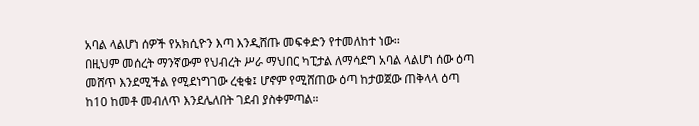አባል ላልሆነ ሰዎች የአክሲዮን እጣ እንዲሸጡ መፍቀድን የተመለከተ ነው፡፡
በዚህም መሰረት ማንኛውም የህብረት ሥራ ማህበር ካፒታል ለማሳደግ አባል ላልሆነ ሰው ዕጣ መሸጥ እንደሚችል የሚደነግገው ረቂቁ፤ ሆኖም የሚሸጠው ዕጣ ከታወጀው ጠቅላላ ዕጣ ከ10 ከመቶ መብለጥ እንደሌለበት ገደብ ያስቀምጣል።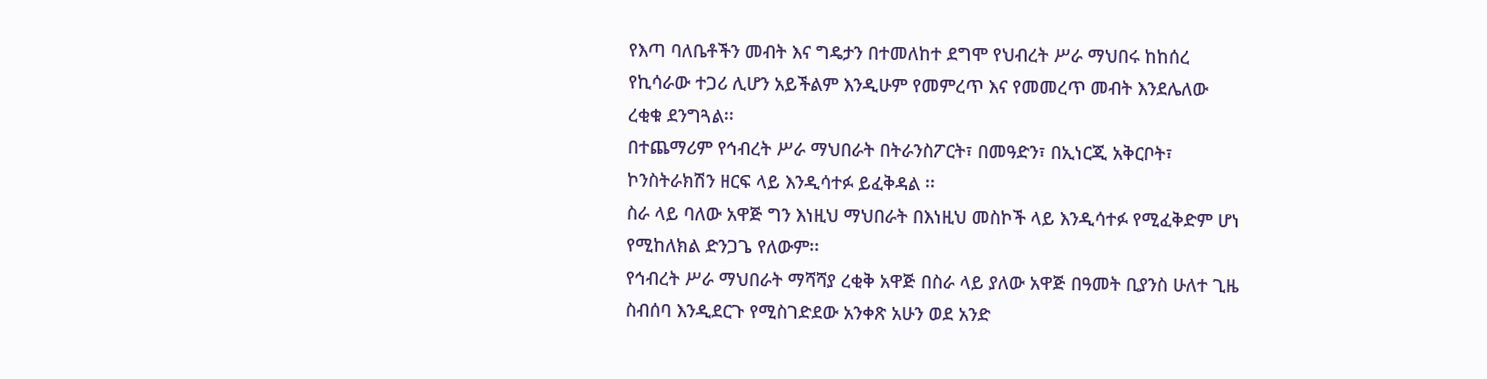የእጣ ባለቤቶችን መብት እና ግዴታን በተመለከተ ደግሞ የህብረት ሥራ ማህበሩ ከከሰረ የኪሳራው ተጋሪ ሊሆን አይችልም እንዲሁም የመምረጥ እና የመመረጥ መብት እንደሌለው ረቂቁ ደንግጓል፡፡
በተጨማሪም የኅብረት ሥራ ማህበራት በትራንስፖርት፣ በመዓድን፣ በኢነርጂ አቅርቦት፣ ኮንስትራክሽን ዘርፍ ላይ እንዲሳተፉ ይፈቅዳል ፡፡
ስራ ላይ ባለው አዋጅ ግን እነዚህ ማህበራት በእነዚህ መስኮች ላይ እንዲሳተፉ የሚፈቅድም ሆነ የሚከለክል ድንጋጌ የለውም፡፡
የኅብረት ሥራ ማህበራት ማሻሻያ ረቂቅ አዋጅ በስራ ላይ ያለው አዋጅ በዓመት ቢያንስ ሁለተ ጊዜ ስብሰባ እንዲደርጉ የሚስገድደው አንቀጽ አሁን ወደ አንድ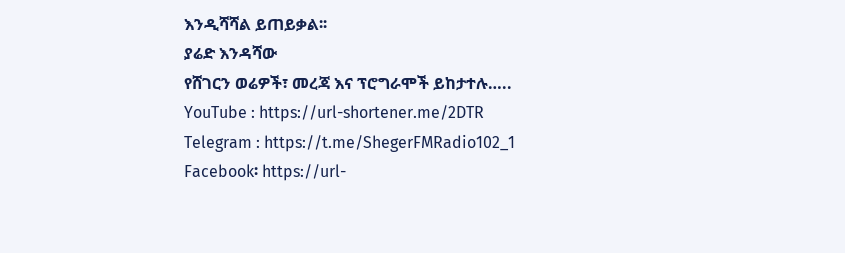እንዲሻሻል ይጠይቃል፡፡
ያሬድ እንዳሻው
የሸገርን ወሬዎች፣ መረጃ እና ፕሮግራሞች ይከታተሉ…..
YouTube : https://url-shortener.me/2DTR
Telegram : https://t.me/ShegerFMRadio102_1
Facebook፡ https://url-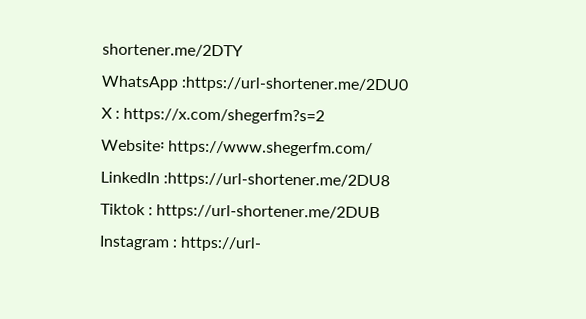shortener.me/2DTY
WhatsApp :https://url-shortener.me/2DU0
X : https://x.com/shegerfm?s=2
Website፡ https://www.shegerfm.com/
LinkedIn :https://url-shortener.me/2DU8
Tiktok : https://url-shortener.me/2DUB
Instagram : https://url-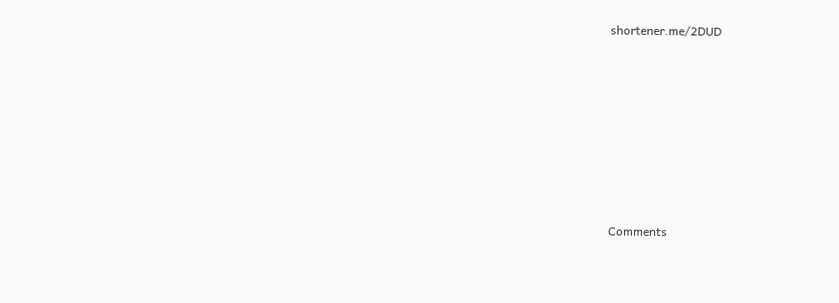shortener.me/2DUD











Comments